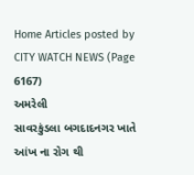Home Articles posted by CITY WATCH NEWS (Page 6167)
અમરેલી
સાવરકુંડલા બગદાદનગર ખાતે આંખ ના રોગ થી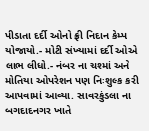પીડાતા દર્દી ઓનો ફ્રી નિદાન કેમ્પ યોજાયો.- મોટી સંખ્યામાં દર્દી ઓએ લાભ લીધો.- નંબર ના ચશ્માં અને મોતિયા ઓપરેશન પણ નિઃશુલ્ક કરી આપવામાં આવ્યા. સાવરકુંડલા ના બગદાદનગર ખાતે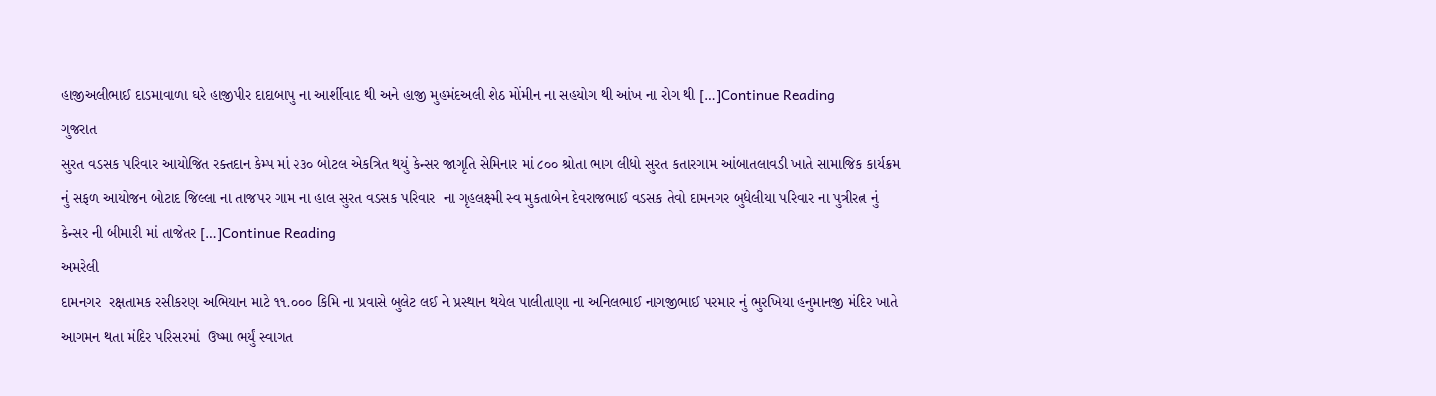હાજીઅલીભાઈ દાડમાવાળા ઘરે હાજીપીર દાદાબાપુ ના આર્શીવાદ થી અને હાજી મુહમંદઅલી શેઠ મોંમીન ના સહયોગ થી આંખ ના રોગ થી […]Continue Reading
ગુજરાત
સુરત વડસક પરિવાર આયોજિત રક્તદાન કેમ્પ માં ૨૩૦ બોટલ એકત્રિત થયું કેન્સર જાગૃતિ સેમિનાર માં ૮૦૦ શ્રોતા ભાગ લીધો સુરત કતારગામ આંબાતલાવડી ખાતે સામાજિક કાર્યક્રમ નું સફળ આયોજન બોટાદ જિલ્લા ના તાજપર ગામ ના હાલ સુરત વડસક પરિવાર  ના ગૃહલક્ષ્મી સ્વ મુકતાબેન દેવરાજભાઈ વડસક તેવો દામનગર બુધેલીયા પરિવાર ના પુત્રીરત્ન નું કેન્સર ની બીમારી માં તાજેતર […]Continue Reading
અમરેલી
દામનગર  રક્ષતામક રસીકરણ અભિયાન માટે ૧૧.૦૦૦ કિમિ ના પ્રવાસે બુલેટ લઈ ને પ્રસ્થાન થયેલ પાલીતાણા ના અનિલભાઈ નાગજીભાઈ પરમાર નું ભુરખિયા હનુમાનજી મંદિર ખાતે આગમન થતા મંદિર પરિસરમાં  ઉષ્મા ભર્યું સ્વાગત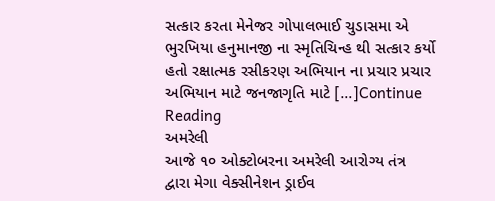સત્કાર કરતા મેનેજર ગોપાલભાઈ ચુડાસમા એ ભુરખિયા હનુમાનજી ના સ્મૃતિચિન્હ થી સત્કાર કર્યો હતો રક્ષાત્મક રસીકરણ અભિયાન ના પ્રચાર પ્રચાર અભિયાન માટે જનજાગૃતિ માટે […]Continue Reading
અમરેલી
આજે ૧૦ ઓક્ટોબરના અમરેલી આરોગ્ય તંત્ર દ્વારા મેગા વેક્સીનેશન ડ્રાઈવ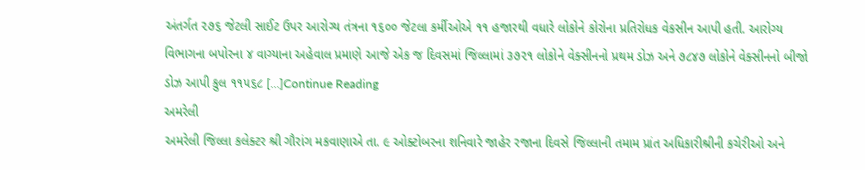અંતર્ગત ૨૭૬ જેટલી સાઈટ ઉપર આરોગ્ય તંત્રના ૧૬૦૦ જેટલા કર્મીઓએ ૧૧ હજારથી વધારે લોકોને કોરોના પ્રતિરોધક વેકસીન આપી હતી. આરોગ્ય વિભાગના બપોરના ૪ વાગ્યાના અહેવાલ પ્રમાણે આજે એક જ દિવસમાં જિલ્લામાં ૩૭૨૧ લોકોને વેક્સીનનો પ્રથમ ડોઝ અને ૭૮૪૭ લોકોને વેક્સીનનો બીજો ડોઝ આપી કુલ ૧૧૫૬૮ […]Continue Reading
અમરેલી
અમરેલી જિલ્લા કલેક્ટર શ્રી ગૌરાંગ મકવાણાએ તા. ૯ ઓક્ટોબરના શનિવારે જાહેર રજાના દિવસે જિલ્લાની તમામ પ્રાંત અધિકારીશ્રીની કચેરીઓ અને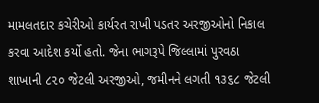મામલતદાર કચેરીઓ કાર્યરત રાખી પડતર અરજીઓનો નિકાલ કરવા આદેશ કર્યો હતો. જેના ભાગરૂપે જિલ્લામાં પુરવઠા શાખાની ૮૨૦ જેટલી અરજીઓ, જમીનને લગતી ૧૩૬૮ જેટલી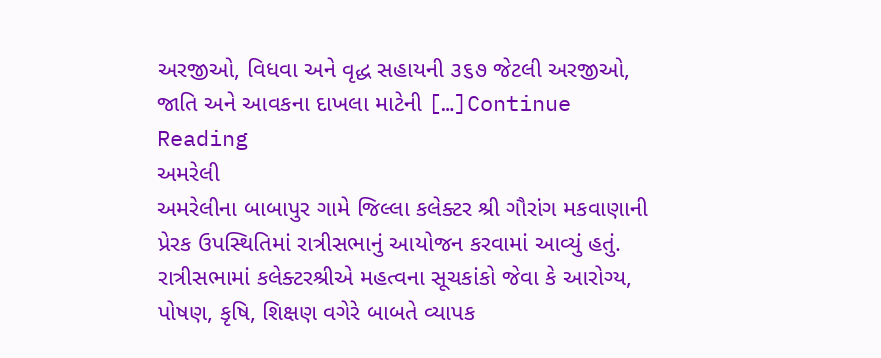અરજીઓ, વિધવા અને વૃદ્ધ સહાયની ૩૬૭ જેટલી અરજીઓ, જાતિ અને આવકના દાખલા માટેની […]Continue Reading
અમરેલી
અમરેલીના બાબાપુર ગામે જિલ્લા કલેક્ટર શ્રી ગૌરાંગ મકવાણાની પ્રેરક ઉપસ્થિતિમાં રાત્રીસભાનું આયોજન કરવામાં આવ્યું હતું. રાત્રીસભામાં કલેક્ટરશ્રીએ મહત્વના સૂચકાંકો જેવા કે આરોગ્ય, પોષણ, કૃષિ, શિક્ષણ વગેરે બાબતે વ્યાપક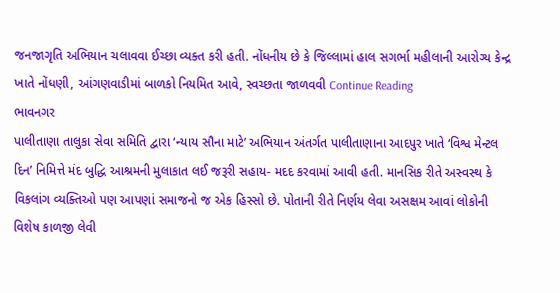જનજાગૃતિ અભિયાન ચલાવવા ઈચ્છા વ્યક્ત કરી હતી. નોંધનીય છે કે જિલ્લામાં હાલ સગર્ભા મહીલાની આરોગ્ય કેન્દ્ર ખાતે નોંધણી, આંગણવાડીમાં બાળકો નિયમિત આવે, સ્વચ્છતા જાળવવી Continue Reading
ભાવનગર
પાલીતાણા તાલુકા સેવા સમિતિ દ્વારા ‘ન્યાય સૌના માટે’ અભિયાન અંતર્ગત પાલીતાણાના આદપુર ખાતે ‘વિશ્વ મેન્ટલ દિન’ નિમિત્તે મંદ બુદ્ધિ આશ્રમની મુલાકાત લઈ જરૂરી સહાય- મદદ કરવામાં આવી હતી. માનસિક રીતે અસ્વસ્થ કે વિકલાંગ વ્યક્તિઓ પણ આપણાં સમાજનો જ એક હિસ્સો છે. પોતાની રીતે નિર્ણય લેવા અસક્ષમ આવાં લોકોની વિશેષ કાળજી લેવી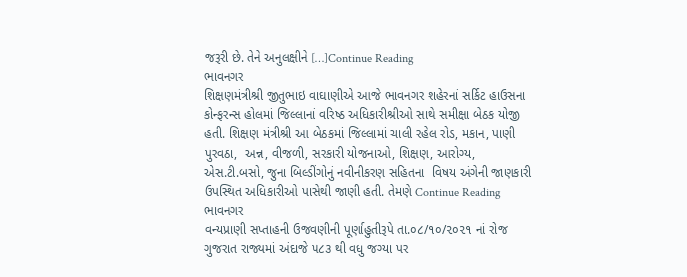જરૂરી છે. તેને અનુલક્ષીને […]Continue Reading
ભાવનગર
શિક્ષણમંત્રીશ્રી જીતુભાઇ વાઘાણીએ આજે ભાવનગર શહેરનાં સર્કિટ હાઉસના કોન્ફરન્સ હોલમાં જિલ્લાનાં વરિષ્ઠ અધિકારીશ્રીઓ સાથે સમીક્ષા બેઠક યોજી હતી. શિક્ષણ મંત્રીશ્રી આ બેઠકમાં જિલ્લામાં ચાલી રહેલ રોડ, મકાન, પાણી પુરવઠા,  અન્ન, વીજળી, સરકારી યોજનાઓ, શિક્ષણ, આરોગ્ય, એસ.ટી.બસો, જુના બિલ્ડીંગોનું નવીનીકરણ સહિતના  વિષય અંગેની જાણકારી ઉપસ્થિત અધિકારીઓ પાસેથી જાણી હતી. તેમણે Continue Reading
ભાવનગર
વન્યપ્રાણી સપ્તાહની ઉજવણીની પૂર્ણાહુતીરૂપે તા.૦૮/૧૦/૨૦૨૧ નાં રોજ ગુજરાત રાજ્યમાં અંદાજે ૫૮૩ થી વધુ જગ્યા પર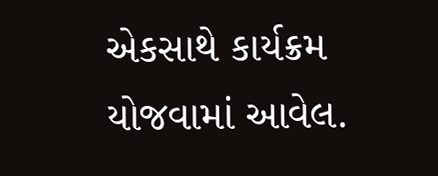એકસાથે કાર્યક્રમ યોજવામાં આવેલ.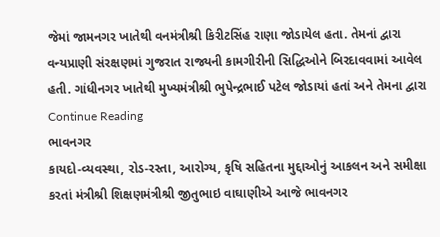જેમાં જામનગર ખાતેથી વનમંત્રીશ્રી કિરીટસિંહ રાણા જોડાયેલ હતા. તેમનાં દ્વારા વન્યપ્રાણી સંરક્ષણમાં ગુજરાત રાજ્યની કામગીરીની સિદ્ધિઓને બિરદાવવામાં આવેલ હતી. ગાંધીનગર ખાતેથી મુખ્યમંત્રીશ્રી ભુપેન્દ્રભાઈ પટેલ જોડાયાં હતાં અને તેમના દ્વારા Continue Reading
ભાવનગર
કાયદો-વ્યવસ્થા, રોડ-રસ્તા, આરોગ્ય, કૃષિ સહિતના મુદ્દાઓનું આકલન અને સમીક્ષા કરતાં મંત્રીશ્રી શિક્ષણમંત્રીશ્રી જીતુભાઇ વાઘાણીએ આજે ભાવનગર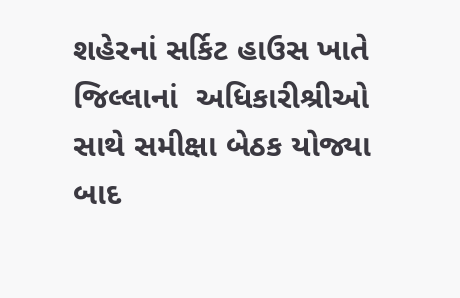શહેરનાં સર્કિટ હાઉસ ખાતે જિલ્લાનાં  અધિકારીશ્રીઓ સાથે સમીક્ષા બેઠક યોજ્યા બાદ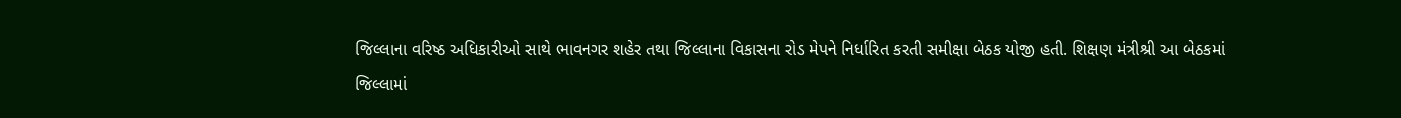જિલ્લાના વરિષ્ઠ અધિકારીઓ સાથે ભાવનગર શહેર તથા જિલ્લાના વિકાસના રોડ મેપને નિર્ધારિત કરતી સમીક્ષા બેઠક યોજી હતી. શિક્ષણ મંત્રીશ્રી આ બેઠકમાં જિલ્લામાં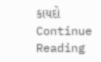કાયદો Continue Reading